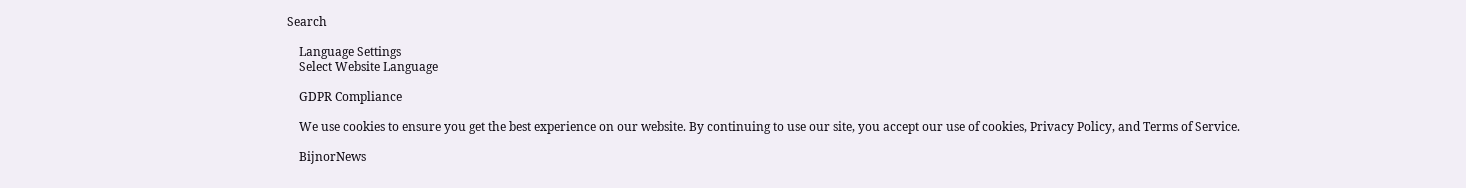Search

    Language Settings
    Select Website Language

    GDPR Compliance

    We use cookies to ensure you get the best experience on our website. By continuing to use our site, you accept our use of cookies, Privacy Policy, and Terms of Service.

    BijnorNews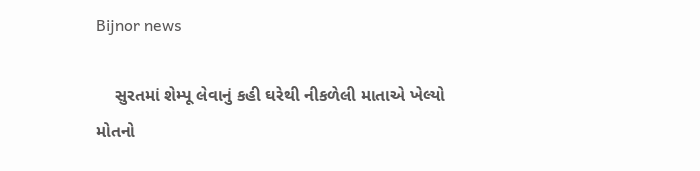Bijnor news

    સુરતમાં શેમ્પૂ લેવાનું કહી ઘરેથી નીકળેલી માતાએ ખેલ્યો મોતનો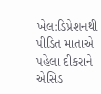ખેલ:ડિપ્રેશનથી પીડિત માતાએ પહેલા દીકરાને એસિડ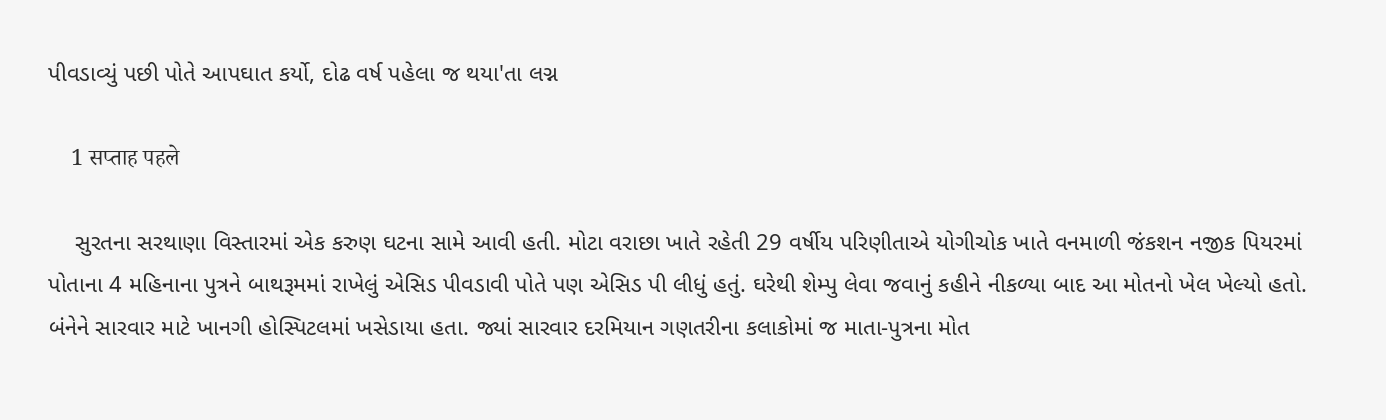પીવડાવ્યું પછી પોતે આપઘાત કર્યો, દોઢ વર્ષ પહેલા જ થયા'તા લગ્ન

    1 सप्ताह पहले

    સુરતના સરથાણા વિસ્તારમાં એક કરુણ ઘટના સામે આવી હતી. મોટા વરાછા ખાતે રહેતી 29 વર્ષીય પરિણીતાએ યોગીચોક ખાતે વનમાળી જંકશન નજીક પિયરમાં પોતાના 4 મહિનાના પુત્રને બાથરૂમમાં રાખેલું એસિડ પીવડાવી પોતે પણ એસિડ પી લીધું હતું. ઘરેથી શેમ્પુ લેવા જવાનું કહીને નીકળ્યા બાદ આ મોતનો ખેલ ખેલ્યો હતો. બંનેને સારવાર માટે ખાનગી હોસ્પિટલમાં ખસેડાયા હતા. જ્યાં સારવાર દરમિયાન ગણતરીના કલાકોમાં જ માતા-પુત્રના મોત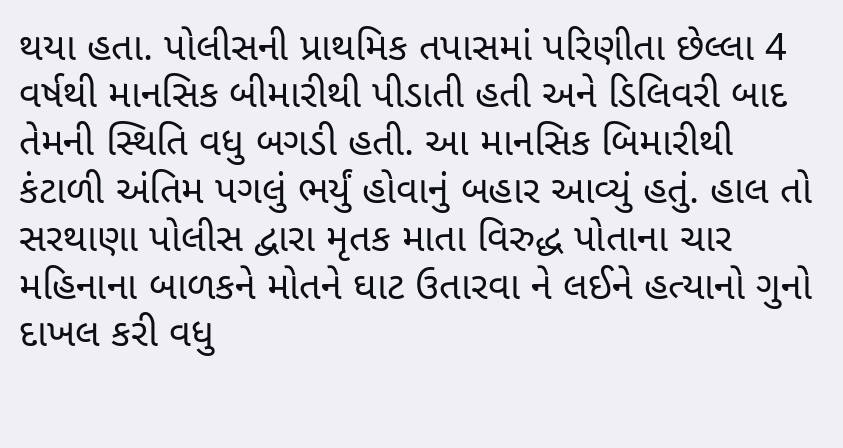થયા હતા. પોલીસની પ્રાથમિક તપાસમાં પરિણીતા છેલ્લા 4 વર્ષથી માનસિક બીમારીથી પીડાતી હતી અને ડિલિવરી બાદ તેમની સ્થિતિ વધુ બગડી હતી. આ માનસિક બિમારીથી કંટાળી અંતિમ પગલું ભર્યું હોવાનું બહાર આવ્યું હતું. હાલ તો સરથાણા પોલીસ દ્વારા મૃતક માતા વિરુદ્ધ પોતાના ચાર મહિનાના બાળકને મોતને ઘાટ ઉતારવા ને લઈને હત્યાનો ગુનો દાખલ કરી વધુ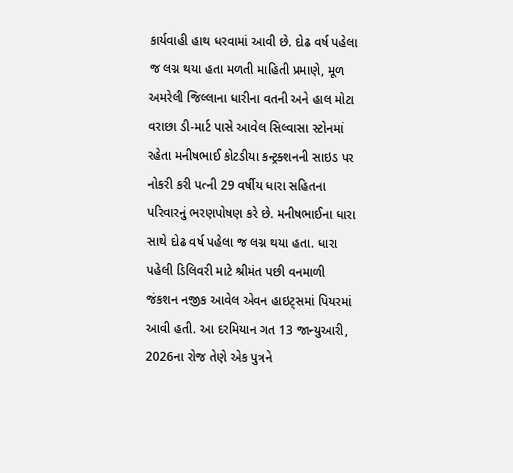કાર્યવાહી હાથ ધરવામાં આવી છે. દોઢ વર્ષ પહેલા જ લગ્ન થયા હતા મળતી માહિતી પ્રમાણે, મૂળ અમરેલી જિલ્લાના ધારીના વતની અને હાલ મોટા વરાછા ડી-માર્ટ પાસે આવેલ સિલ્વાસા સ્ટોનમાં રહેતા મનીષભાઈ કોટડીયા કન્ટ્રક્શનની સાઇડ પર નોકરી કરી પત્ની 29 વર્ષીય ધારા સહિતના પરિવારનું ભરણપોષણ કરે છે. મનીષભાઈના ધારા સાથે દોઢ વર્ષ પહેલા જ લગ્ન થયા હતા. ધારા પહેલી ડિલિવરી માટે શ્રીમંત પછી વનમાળી જંકશન નજીક આવેલ એવન હાઇટ્સમાં પિયરમાં આવી હતી. આ દરમિયાન ગત 13 જાન્યુઆરી, 2026ના રોજ તેણે એક પુત્રને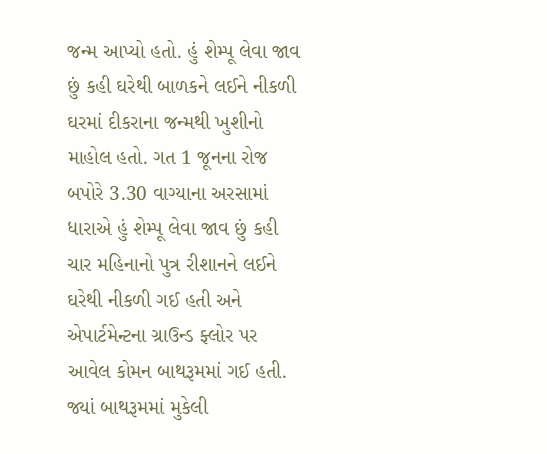જન્મ આપ્યો હતો. હું શેમ્પૂ લેવા જાવ છું કહી ઘરેથી બાળકને લઈને નીકળી ઘરમાં દીકરાના જન્મથી ખુશીનો માહોલ હતો. ગત 1 જૂનના રોજ બપોરે 3.30 વાગ્યાના અરસામાં ધારાએ હું શેમ્પૂ લેવા જાવ છું કહી ચાર મહિનાનો પુત્ર રીશાનને લઈને ઘરેથી નીકળી ગઈ હતી અને એપાર્ટમેન્ટના ગ્રાઉન્ડ ફ્લોર પર આવેલ કોમન બાથરૂમમાં ગઈ હતી. જ્યાં બાથરૂમમાં મુકેલી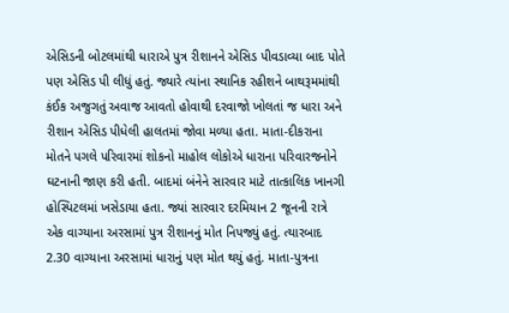એસિડની બોટલમાંથી ધારાએ પુત્ર રીશાનને એસિડ પીવડાવ્યા બાદ પોતે પણ એસિડ પી લીધું હતું. જ્યારે ત્યાંના સ્થાનિક રહીશને બાથરૂમમાંથી કંઈક અજુગતું અવાજ આવતો હોવાથી દરવાજો ખોલતાં જ ધારા અને રીશાન એસિડ પીધેલી હાલતમાં જોવા મળ્યા હતા. માતા-દીકરાના મોતને પગલે પરિવારમાં શોકનો માહોલ લોકોએ ધારાના પરિવારજનોને ઘટનાની જાણ કરી હતી. બાદમાં બંનેને સારવાર માટે તાત્કાલિક ખાનગી હોસ્પિટલમાં ખસેડાયા હતા. જ્યાં સારવાર દરમિયાન 2 જૂનની રાત્રે એક વાગ્યાના અરસામાં પુત્ર રીશાનનું મોત નિપજ્યું હતું. ત્યારબાદ 2.30 વાગ્યાના અરસામાં ધારાનું પણ મોત થયું હતું. માતા-પુત્રના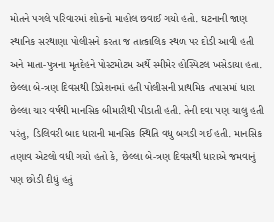મોતને પગલે પરિવારમાં શોકનો માહોલ છવાઈ ગયો હતો. ઘટનાની જાણ સ્થાનિક સરથાણા પોલીસને કરતા જ તાત્કાલિક સ્થળ પર દોડી આવી હતી અને માતા-પુત્રના મૃતદેહને પોસ્ટમોટમ અર્થે સ્મીમેર હોસ્પિટલ ખસેડાયા હતા. છેલ્લા બે-ત્રણ દિવસથી ડિપ્રેશનમાં હતી પોલીસની પ્રાથમિક તપાસમાં ધારા છેલ્લા ચાર વર્ષથી માનસિક બીમારીથી પીડાતી હતી. તેની દવા પણ ચાલુ હતી પરંતુ, ડિલિવરી બાદ ધારાની માનસિક સ્થિતિ વધુ બગડી ગઈ હતી. માનસિક તણાવ એટલો વધી ગયો હતો કે, છેલ્લા બે-ત્રણ દિવસથી ધારાએ જમવાનું પણ છોડી દીધું હતું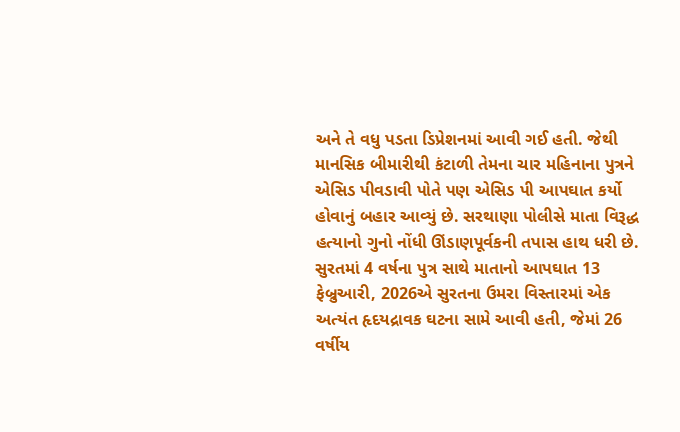અને તે વધુ પડતા ડિપ્રેશનમાં આવી ગઈ હતી. જેથી માનસિક બીમારીથી કંટાળી તેમના ચાર મહિનાના પુત્રને એસિડ પીવડાવી પોતે પણ એસિડ પી આપઘાત કર્યો હોવાનું બહાર આવ્યું છે. સરથાણા પોલીસે માતા વિરૂદ્ધ હત્યાનો ગુનો નોંધી ઊંડાણપૂર્વકની તપાસ હાથ ધરી છે. સુરતમાં 4 વર્ષના પુત્ર સાથે માતાનો આપઘાત 13 ફેબ્રુઆરી, 2026એ સુરતના ઉમરા વિસ્તારમાં એક અત્યંત હૃદયદ્રાવક ઘટના સામે આવી હતી, જેમાં 26 વર્ષીય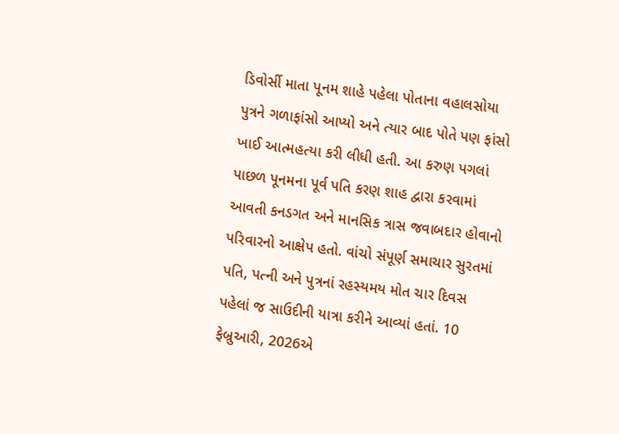ડિવોર્સી માતા પૂનમ શાહે પહેલા પોતાના વહાલસોયા પુત્રને ગળાફાંસો આપ્યો અને ત્યાર બાદ પોતે પણ ફાંસો ખાઈ આત્મહત્યા કરી લીધી હતી. આ કરુણ પગલાં પાછળ પૂનમના પૂર્વ પતિ કરણ શાહ દ્વારા કરવામાં આવતી કનડગત અને માનસિક ત્રાસ જવાબદાર હોવાનો પરિવારનો આક્ષેપ હતો. વાંચો સંપૂર્ણ સમાચાર સુરતમાં પતિ, પત્ની અને પુત્રનાં રહસ્યમય મોત ચાર દિવસ પહેલાં જ સાઉદીની યાત્રા કરીને આવ્યાં હતાં. 10 ફેબ્રુઆરી, 2026એ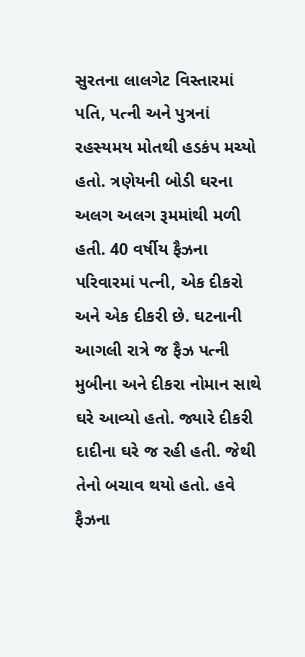સુરતના લાલગેટ વિસ્તારમાં પતિ, પત્ની અને પુત્રનાં રહસ્યમય મોતથી હડકંપ મચ્યો હતો. ત્રણેયની બોડી ઘરના અલગ અલગ રૂમમાંથી મળી હતી. 40 વર્ષીય ફૈઝના પરિવારમાં પત્ની, એક દીકરો અને એક દીકરી છે. ઘટનાની આગલી રાત્રે જ ફૈઝ પત્ની મુબીના અને દીકરા નોમાન સાથે ઘરે આવ્યો હતો. જ્યારે દીકરી દાદીના ઘરે જ રહી હતી. જેથી તેનો બચાવ થયો હતો. હવે ફૈઝના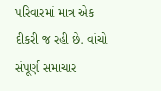પરિવારમાં માત્ર એક દીકરી જ રહી છે. વાંચો સંપૂર્ણ સમાચાર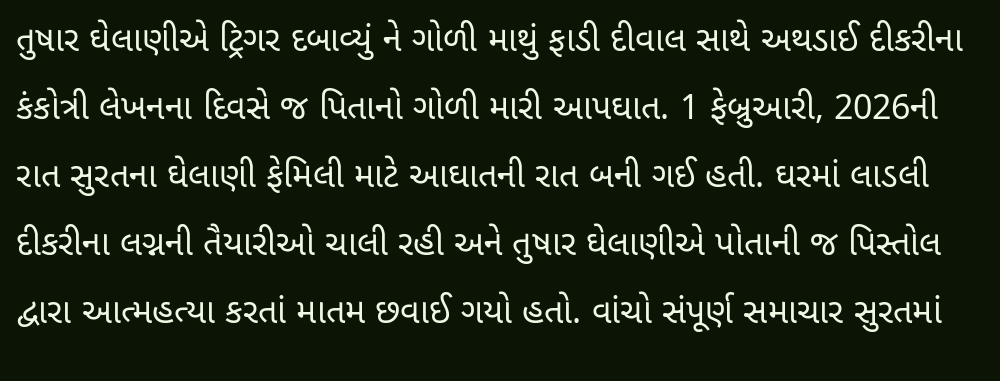તુષાર ઘેલાણીએ ટ્રિગર દબાવ્યું ને ગોળી માથું ફાડી દીવાલ સાથે અથડાઈ દીકરીના કંકોત્રી લેખનના દિવસે જ પિતાનો ગોળી મારી આપઘાત. 1 ફેબ્રુઆરી, 2026ની રાત સુરતના ઘેલાણી ફેમિલી માટે આઘાતની રાત બની ગઈ હતી. ઘરમાં લાડલી દીકરીના લગ્નની તૈયારીઓ ચાલી રહી અને તુષાર ઘેલાણીએ પોતાની જ પિસ્તોલ દ્વારા આત્મહત્યા કરતાં માતમ છવાઈ ગયો હતો. વાંચો સંપૂર્ણ સમાચાર સુરતમાં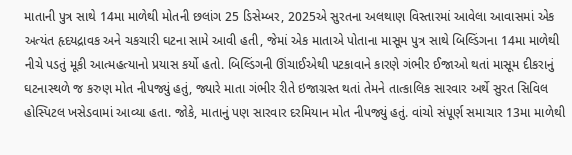માતાની પુત્ર સાથે 14મા માળેથી મોતની છલાંગ 25 ડિસેમ્બર, 2025એ સુરતના અલથાણ વિસ્તારમાં આવેલા આવાસમાં એક અત્યંત હૃદયદ્રાવક અને ચકચારી ઘટના સામે આવી હતી, જેમાં એક માતાએ પોતાના માસૂમ પુત્ર સાથે બિલ્ડિંગના 14મા માળેથી નીચે પડતું મૂકી આત્મહત્યાનો પ્રયાસ કર્યો હતો. બિલ્ડિંગની ઊંચાઈએથી પટકાવાને કારણે ગંભીર ઈજાઓ થતાં માસૂમ દીકરાનું ઘટનાસ્થળે જ કરુણ મોત નીપજ્યું હતું, જ્યારે માતા ગંભીર રીતે ઇજાગ્રસ્ત થતાં તેમને તાત્કાલિક સારવાર અર્થે સુરત સિવિલ હોસ્પિટલ ખસેડવામાં આવ્યા હતા. જોકે, માતાનું પણ સારવાર દરમિયાન મોત નીપજ્યું હતું. વાંચો સંપૂર્ણ સમાચાર 13મા માળેથી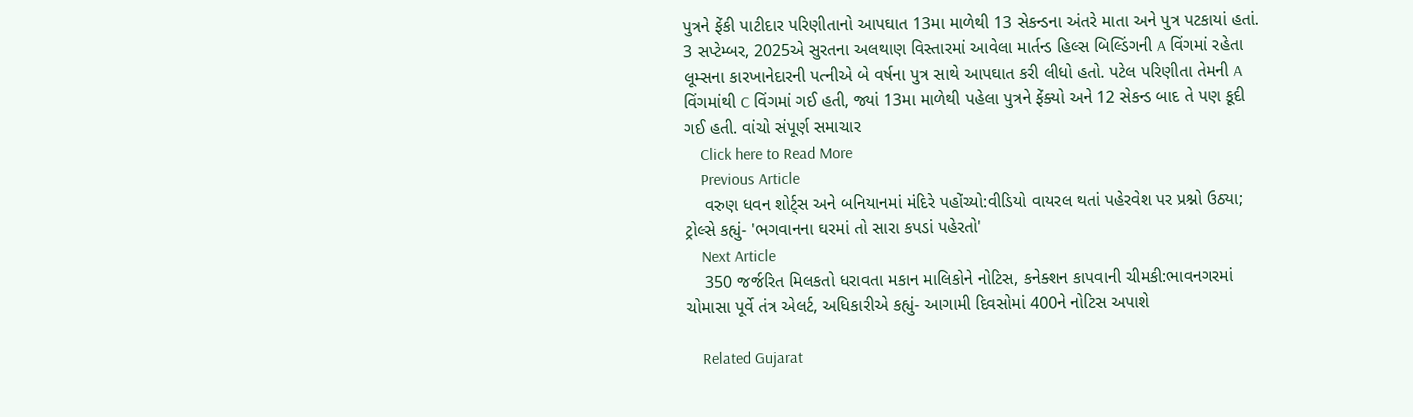પુત્રને ફેંકી પાટીદાર પરિણીતાનો આપઘાત 13મા માળેથી 13 સેકન્ડના અંતરે માતા અને પુત્ર પટકાયાં હતાં. 3 સપ્ટેમ્બર, 2025એ સુરતના અલથાણ વિસ્તારમાં આવેલા માર્તન્ડ હિલ્સ બિલ્ડિંગની A વિંગમાં રહેતા લૂમ્સના કારખાનેદારની પત્નીએ બે વર્ષના પુત્ર સાથે આપઘાત કરી લીધો હતો. પટેલ પરિણીતા તેમની A વિંગમાંથી C વિંગમાં ગઈ હતી, જ્યાં 13મા માળેથી પહેલા પુત્રને ફેંક્યો અને 12 સેકન્ડ બાદ તે પણ કૂદી ગઈ હતી. વાંચો સંપૂર્ણ સમાચાર
    Click here to Read More
    Previous Article
    વરુણ ધવન શોર્ટ્સ અને બનિયાનમાં મંદિરે પહોંચ્યો:વીડિયો વાયરલ થતાં પહેરવેશ પર પ્રશ્નો ઉઠ્યા; ટ્રોલ્સે કહ્યું- 'ભગવાનના ઘરમાં તો સારા કપડાં પહેરતો'
    Next Article
    350 જર્જરિત મિલકતો ધરાવતા મકાન માલિકોને નોટિસ, કનેક્શન કાપવાની ચીમકી:ભાવનગરમાં ચોમાસા પૂર્વે તંત્ર એલર્ટ, અધિકારીએ કહ્યું- આગામી દિવસોમાં 400ને નોટિસ અપાશે

    Related Gujarat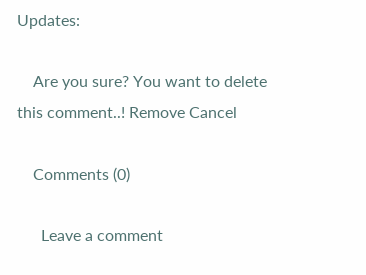Updates:

    Are you sure? You want to delete this comment..! Remove Cancel

    Comments (0)

      Leave a comment